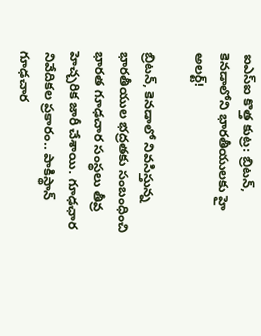ఐఎస్ఐ కొత్త కుట్ర: బ్రిటన్, కెనడాలోని భారతీయులకు హై అలర్ట్!

బ్రిటన్, కెనడాలో నివసిస్తున్న భారతీయుల భద్రతకు సంబంధించి భారత గూఢచార సంస్థలు తీవ్ర హెచ్చరిక జారీ చేశాయి. గూఢఛార నివేదికల ప్రకారం.. పాకిస్థాన్ గూఢచార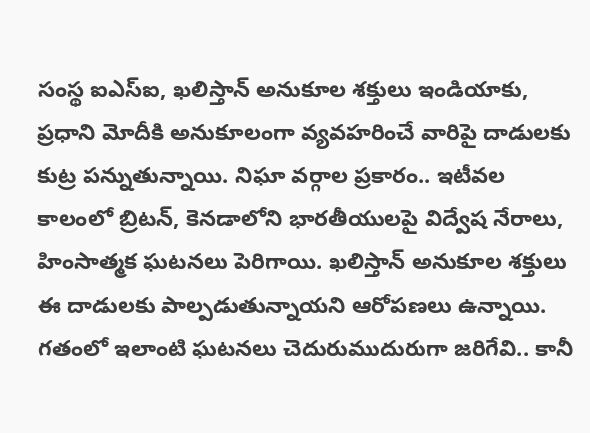సంస్థ ఐఎస్ఐ, ఖలిస్తాన్ అనుకూల శక్తులు ఇండియాకు, ప్రధాని మోదీకి అనుకూలంగా వ్యవహరించే వారిపై దాడులకు కుట్ర పన్నుతున్నాయి. నిఘా వర్గాల ప్రకారం.. ఇటీవల కాలంలో బ్రిటన్, కెనడాలోని భారతీయులపై విద్వేష నేరాలు, హింసాత్మక ఘటనలు పెరిగాయి. ఖలిస్తాన్ అనుకూల శక్తులు ఈ దాడులకు పాల్పడుతున్నాయని ఆరోపణలు ఉన్నాయి. గతంలో ఇలాంటి ఘటనలు చెదురుముదురుగా జరిగేవి.. కానీ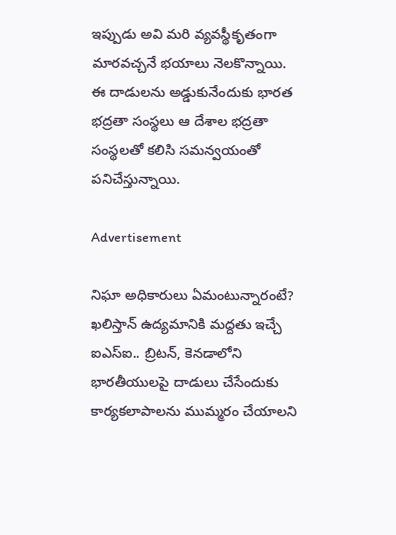ఇప్పుడు అవి మరి వ్యవస్థీకృతంగా మారవచ్చనే భయాలు నెలకొన్నాయి. ఈ దాడులను అడ్డుకునేందుకు భారత భద్రతా సంస్థలు ఆ దేశాల భద్రతా సంస్థలతో కలిసి సమన్వయంతో పనిచేస్తున్నాయి.

Advertisement

నిఘా అధికారులు ఏమంటున్నారంటే?
ఖలిస్తాన్ ఉద్యమానికి మద్దతు ఇచ్చే ఐఎస్ఐ.. బ్రిటన్, కెనడాలోని భారతీయులపై దాడులు చేసేందుకు కార్యకలాపాలను ముమ్మరం చేయాలని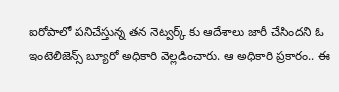ఐరోపాలో పనిచేస్తున్న తన నెట్వర్క్ కు ఆదేశాలు జారీ చేసిందని ఓ ఇంటెలిజెన్స్ బ్యూరో అధికారి వెల్లడించారు. ఆ అధికారి ప్రకారం.. ఈ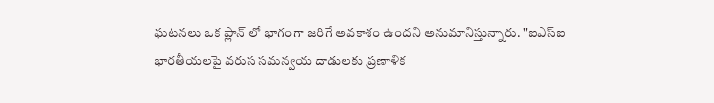ఘటనలు ఒక ప్లాన్ లో భాగంగా జరిగే అవకాశం ఉందని అనుమానిస్తున్నారు. "ఐఎస్ఐ భారతీయలపై వరుస సమన్వయ దాడులకు ప్రణాళిక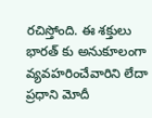రచిస్తోంది. ఈ శక్తులు భారత్ కు అనుకూలంగా వ్యవహరించేవారిని లేదా ప్రధాని మోదీ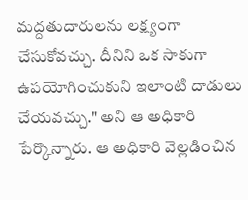మద్దతుదారులను లక్ష్యంగా చేసుకోవచ్చు. దీనిని ఒక సాకుగా ఉపయోగించుకుని ఇలాంటి దాడులు చేయవచ్చు." అని ఆ అధికారి పేర్కొన్నారు. ఆ అధికారి వెల్లడించిన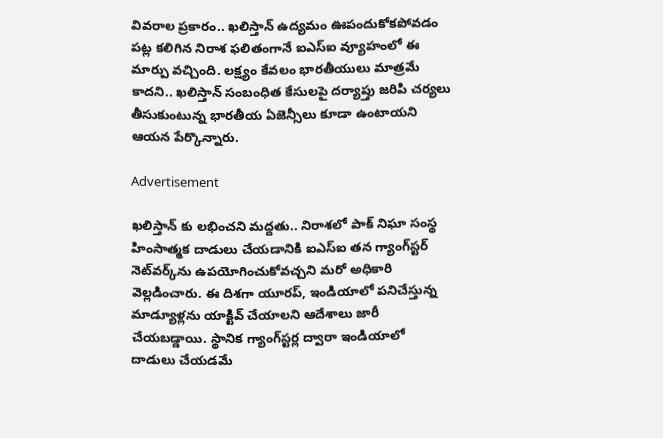వివరాల ప్రకారం.. ఖలిస్తాన్ ఉద్యమం ఊపందుకోకపోవడం పట్ల కలిగిన నిరాశ ఫలితంగానే ఐఎస్ఐ వ్యూహంలో ఈ మార్పు వచ్చింది. లక్ష్యం కేవలం భారతీయులు మాత్రమే కాదని.. ఖలిస్తాన్ సంబంధిత కేసులపై దర్యాప్తు జరిపి చర్యలు తీసుకుంటున్న భారతీయ ఏజెన్సీలు కూడా ఉంటాయని ఆయన పేర్కొన్నారు.

Advertisement

ఖలిస్తాన్ కు లభించని మద్దతు.. నిరాశలో పాక్ నిఘా సంస్థ
హింసాత్మక దాడులు చేయడానికి ఐఎస్ఐ తన గ్యాంగ్‌స్టర్ నెట్‌వర్క్‌ను ఉపయోగించుకోవచ్చని మరో అధికారి వెల్లడించారు. ఈ దిశగా యూరప్, ఇండియాలో పనిచేస్తున్న మాడ్యూళ్లను యాక్టివ్ చేయాలని ఆదేశాలు జారీ చేయబడ్డాయి. స్థానిక గ్యాంగ్‌స్టర్ల ద్వారా ఇండియాలో దాడులు చేయడమే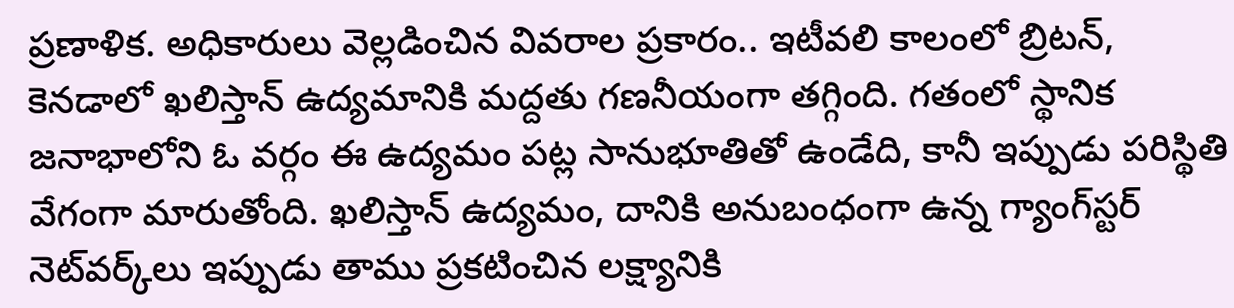ప్రణాళిక. అధికారులు వెల్లడించిన వివరాల ప్రకారం.. ఇటీవలి కాలంలో బ్రిటన్, కెనడాలో ఖలిస్తాన్ ఉద్యమానికి మద్దతు గణనీయంగా తగ్గింది. గతంలో స్థానిక జనాభాలోని ఓ వర్గం ఈ ఉద్యమం పట్ల సానుభూతితో ఉండేది, కానీ ఇప్పుడు పరిస్థితి వేగంగా మారుతోంది. ఖలిస్తాన్ ఉద్యమం, దానికి అనుబంధంగా ఉన్న గ్యాంగ్‌స్టర్ నెట్‌వర్క్‌లు ఇప్పుడు తాము ప్రకటించిన లక్ష్యానికి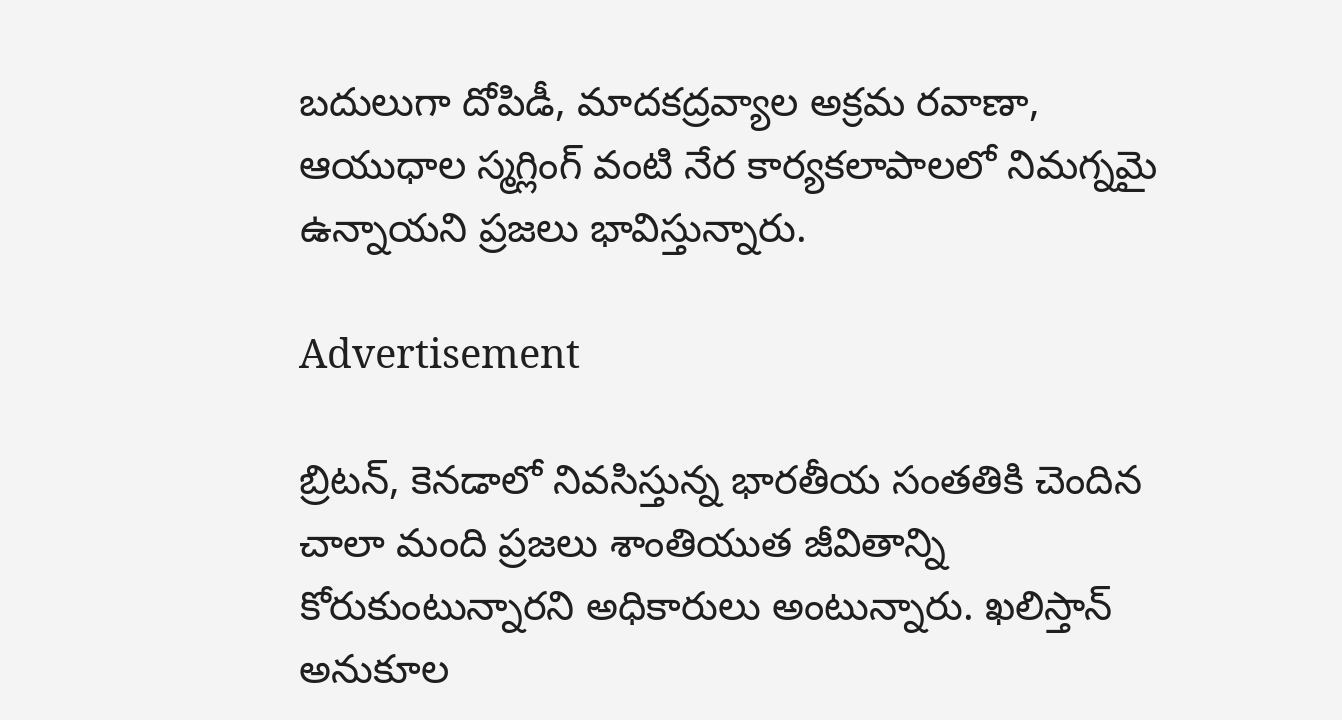బదులుగా దోపిడీ, మాదకద్రవ్యాల అక్రమ రవాణా, ఆయుధాల స్మగ్లింగ్ వంటి నేర కార్యకలాపాలలో నిమగ్నమై ఉన్నాయని ప్రజలు భావిస్తున్నారు.

Advertisement

బ్రిటన్, కెనడాలో నివసిస్తున్న భారతీయ సంతతికి చెందిన చాలా మంది ప్రజలు శాంతియుత జీవితాన్ని కోరుకుంటున్నారని అధికారులు అంటున్నారు. ఖలిస్తాన్ అనుకూల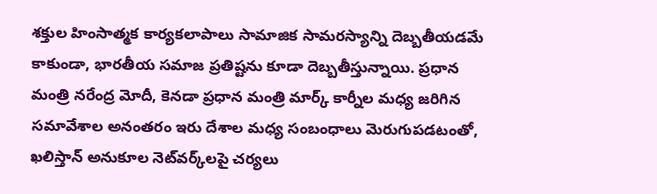శక్తుల హింసాత్మక కార్యకలాపాలు సామాజిక సామరస్యాన్ని దెబ్బతీయడమే కాకుండా, భారతీయ సమాజ ప్రతిష్టను కూడా దెబ్బతీస్తున్నాయి. ప్రధాన మంత్రి నరేంద్ర మోదీ, కెనడా ప్రధాన మంత్రి మార్క్ కార్నీల మధ్య జరిగిన సమావేశాల అనంతరం ఇరు దేశాల మధ్య సంబంధాలు మెరుగుపడటంతో, ఖలిస్తాన్ అనుకూల నెట్‌వర్క్‌లపై చర్యలు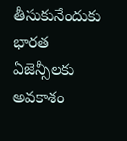తీసుకునేందుకు భారత ఏజెన్సీలకు అవకాశం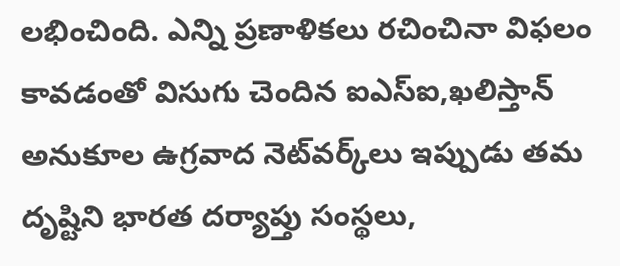లభించింది. ఎన్ని ప్రణాళికలు రచించినా విఫలం కావడంతో విసుగు చెందిన ఐఎస్ఐ,ఖలిస్తాన్ అనుకూల ఉగ్రవాద నెట్‌వర్క్‌లు ఇప్పుడు తమ దృష్టిని భారత దర్యాప్తు సంస్థలు,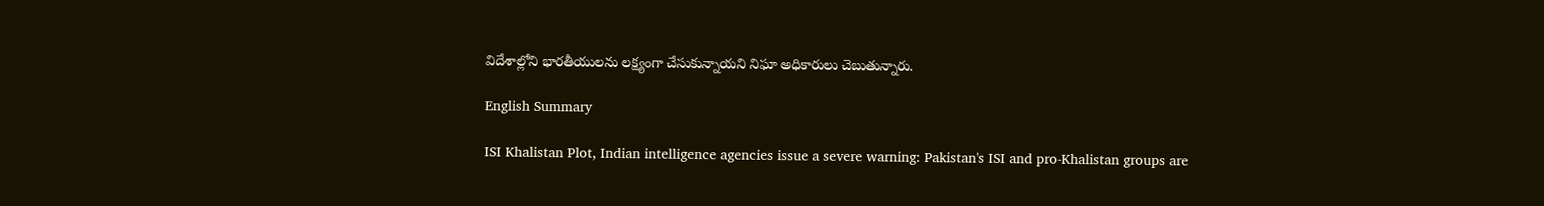విదేశాల్లోని భారతీయులను లక్ష్యంగా చేసుకున్నాయని నిఘా అధికారులు చెబుతున్నారు.

English Summary

ISI Khalistan Plot, Indian intelligence agencies issue a severe warning: Pakistan's ISI and pro-Khalistan groups are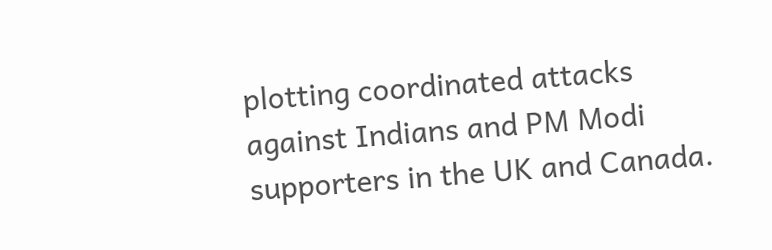plotting coordinated attacks against Indians and PM Modi supporters in the UK and Canada.